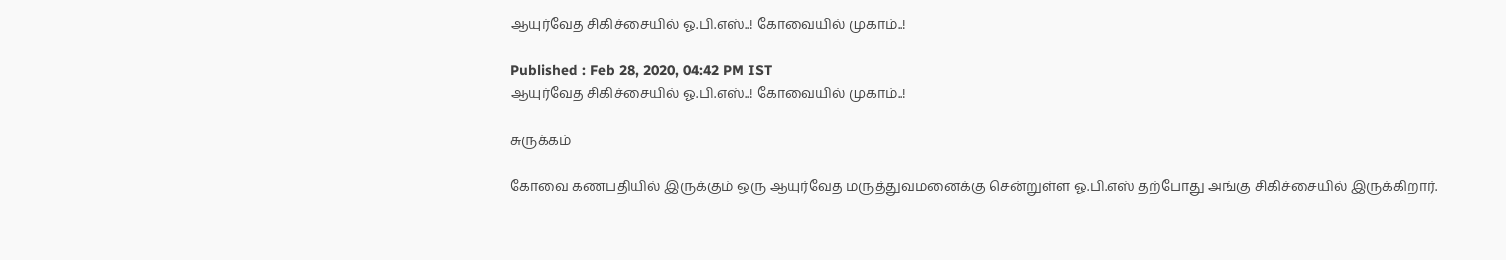ஆயுர்வேத சிகிச்சையில் ஓ.பி.எஸ்..! கோவையில் முகாம்..!

Published : Feb 28, 2020, 04:42 PM IST
ஆயுர்வேத சிகிச்சையில் ஓ.பி.எஸ்..! கோவையில் முகாம்..!

சுருக்கம்

கோவை கணபதியில் இருக்கும் ஒரு ஆயுர்வேத மருத்துவமனைக்கு சென்றுள்ள ஓ.பி.எஸ் தற்போது அங்கு சிகிச்சையில் இருக்கிறார்.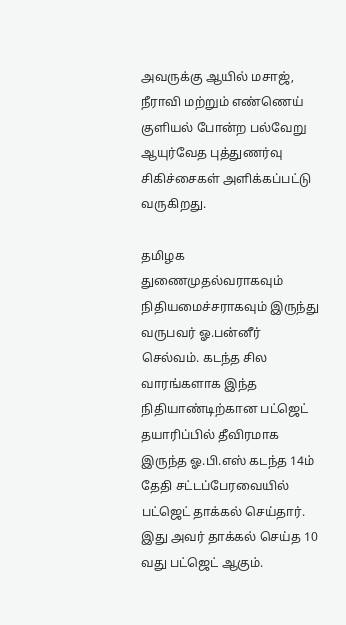அவருக்கு ஆயில் மசாஜ், நீராவி மற்றும் எண்ணெய் குளியல் போன்ற பல்வேறு ஆயுர்வேத புத்துணர்வு சிகிச்சைகள் அளிக்கப்பட்டு வருகிறது.

தமிழக துணைமுதல்வராகவும் நிதியமைச்சராகவும் இருந்து வருபவர் ஓ.பன்னீர் செல்வம். கடந்த சில வாரங்களாக இந்த நிதியாண்டிற்கான பட்ஜெட் தயாரிப்பில் தீவிரமாக இருந்த ஓ.பி.எஸ் கடந்த 14ம் தேதி சட்டப்பேரவையில் பட்ஜெட் தாக்கல் செய்தார். இது அவர் தாக்கல் செய்த 10 வது பட்ஜெட் ஆகும்.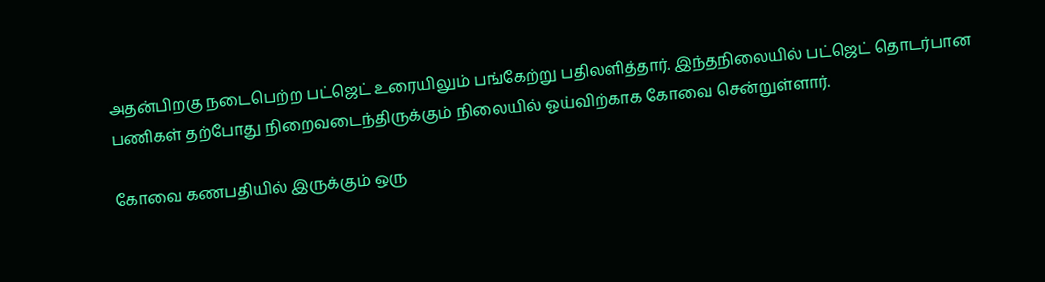அதன்பிறகு நடைபெற்ற பட்ஜெட் உரையிலும் பங்கேற்று பதிலளித்தார். இந்தநிலையில் பட்ஜெட் தொடர்பான பணிகள் தற்போது நிறைவடைந்திருக்கும் நிலையில் ஓய்விற்காக கோவை சென்றுள்ளார்.

கோவை கணபதியில் இருக்கும் ஒரு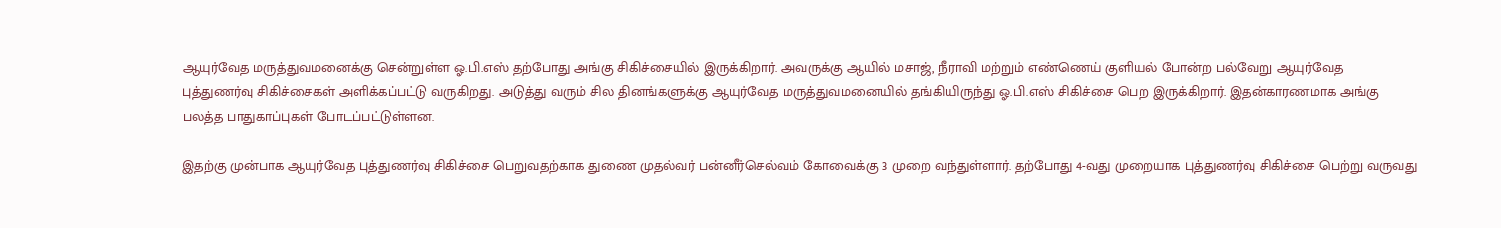ஆயுர்வேத மருத்துவமனைக்கு சென்றுள்ள ஓ.பி.எஸ் தற்போது அங்கு சிகிச்சையில் இருக்கிறார். அவருக்கு ஆயில் மசாஜ், நீராவி மற்றும் எண்ணெய் குளியல் போன்ற பல்வேறு ஆயுர்வேத புத்துணர்வு சிகிச்சைகள் அளிக்கப்பட்டு வருகிறது. அடுத்து வரும் சில தினங்களுக்கு ஆயுர்வேத மருத்துவமனையில் தங்கியிருந்து ஓ.பி.எஸ் சிகிச்சை பெற இருக்கிறார். இதன்காரணமாக அங்கு பலத்த பாதுகாப்புகள் போடப்பட்டுள்ளன.

இதற்கு முன்பாக ஆயுர்வேத புத்துணர்வு சிகிச்சை பெறுவதற்காக துணை முதல்வர் பன்னீர்செல்வம் கோவைக்கு 3 முறை வந்துள்ளார். தற்போது 4-வது முறையாக புத்துணர்வு சிகிச்சை பெற்று வருவது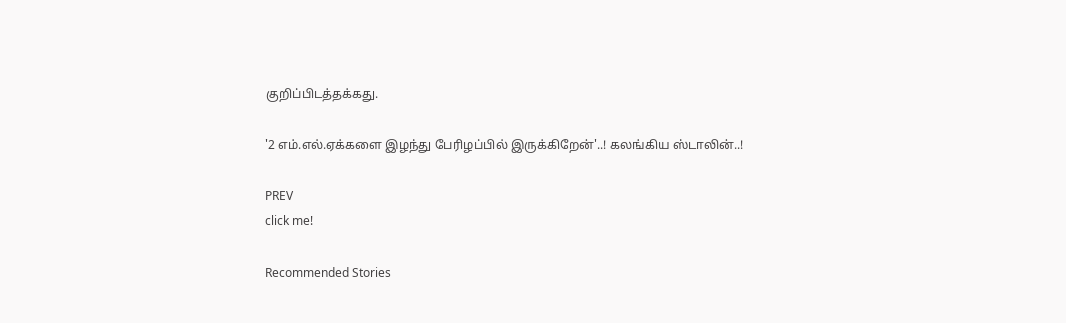குறிப்பிடத்தக்கது.

'2 எம்.எல்.ஏக்களை இழந்து பேரிழப்பில் இருக்கிறேன்'..! கலங்கிய ஸ்டாலின்..!

PREV
click me!

Recommended Stories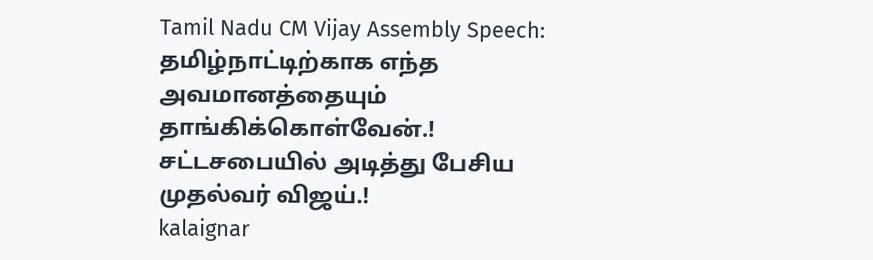Tamil Nadu CM Vijay Assembly Speech: தமிழ்நாட்டிற்காக எந்த அவமானத்தையும் தாங்கிக்கொள்வேன்.! சட்டசபையில் அடித்து பேசிய முதல்வர் விஜய்.!
kalaignar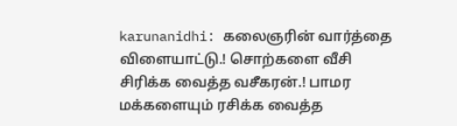karunanidhi: கலைஞரின் வார்த்தை விளையாட்டு.! சொற்களை வீசி சிரிக்க வைத்த வசீகரன்.! பாமர மக்களையும் ரசிக்க வைத்த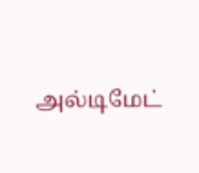அல்டிமேட்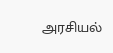அரசியல்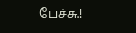பேச்சு.!